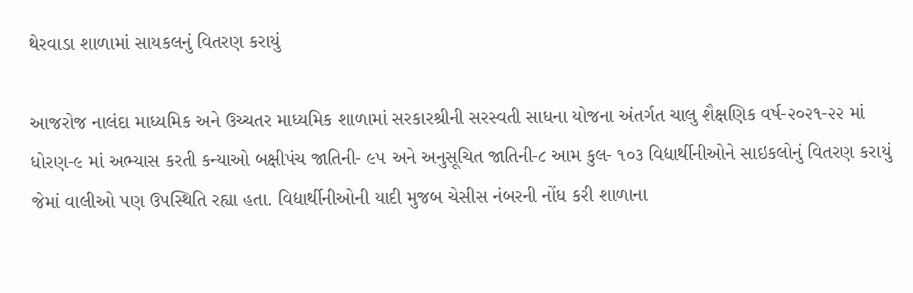થેરવાડા શાળામાં સાયકલનું વિતરણ કરાયું

આજરોજ નાલંદા માધ્યમિક અને ઉચ્ચતર માધ્યમિક શાળામાં સરકારશ્રીની સરસ્વતી સાધના યોજના અંતર્ગત ચાલુ શૈક્ષણિક વર્ષ-૨૦૨૧-૨૨ માં ધોરણ-૯ માં અભ્યાસ કરતી કન્યાઓ બક્ષીપંચ જાતિની- ૯૫ અને અનુસૂચિત જાતિની-૮ આમ કુલ- ૧૦૩ વિદ્યાર્થીનીઓને સાઇકલોનું વિતરણ કરાયું જેમાં વાલીઓ પણ ઉપસ્થિતિ રહ્યા હતા. વિદ્યાર્થીનીઓની યાદી મુજબ ચેસીસ નંબરની નોંધ કરી શાળાના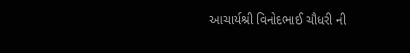આચાર્યશ્રી વિનોદભાઈ ચૌધરી ની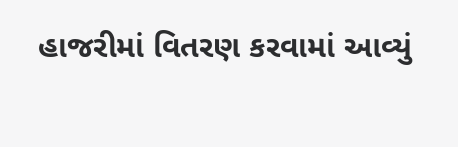હાજરીમાં વિતરણ કરવામાં આવ્યું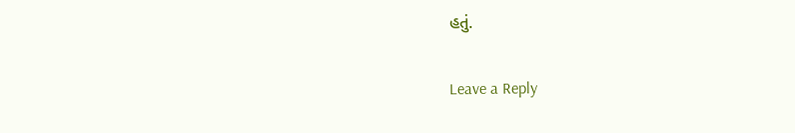હતું.

Leave a Reply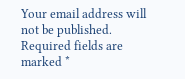Your email address will not be published. Required fields are marked *